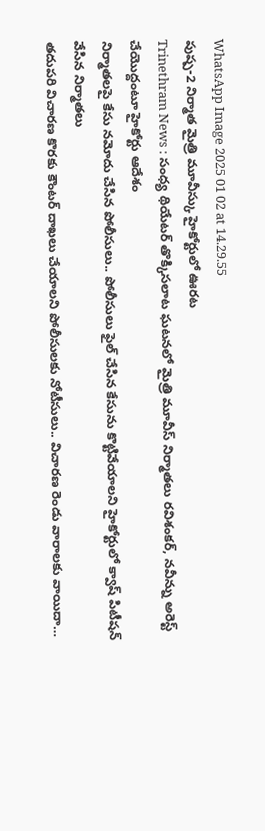WhatsApp Image 2025 01 02 at 14.29.55
పుష్ప-2 నిర్మాత మైత్రి మూవీస్కు హైకోర్టులో ఊరట
Trinethram News : సంధ్య థియేటర్ తొక్కిసలాట ఘటనలో మైత్రి మూవీస్ నిర్మాతలు రవిశంకర్, నవీన్ను అరెస్ట్ చేయొద్దంటూ హైకోర్టు ఆదేశం
నిర్మాతలపై కేసు నమోదు చేసిన పోలీసులు.. పోలీసులు ఫైల్ చేసిన కేసును కొట్టివేయాలని హైకోర్టులో క్వాష్ పిటీషన్ వేసిన నిర్మాతలు
తదుపరి విచారణ కొరకు కౌంటర్ దాఖలు చేయాలని పోలీసులకు నోటీసులు.. విచారణ రెండు వారాలకు వాయిదా…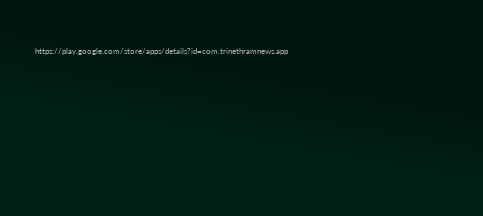https://play.google.com/store/apps/details?id=com.trinethramnews.app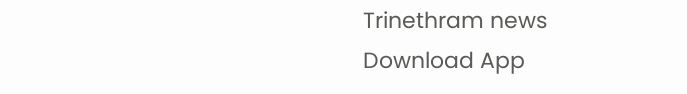Trinethram news
Download App